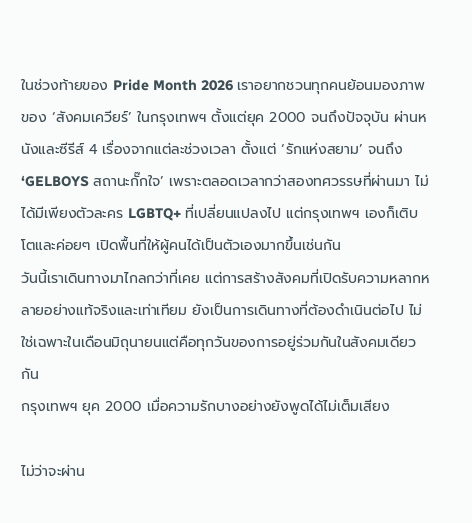ในช่วงท้ายของ Pride Month 2026 เราอยากชวนทุกคนย้อนมองภาพของ ‘สังคมเควียร์’ ในกรุงเทพฯ ตั้งแต่ยุค 2000 จนถึงปัจจุบัน ผ่านหนังและซีรีส์ 4 เรื่องจากแต่ละช่วงเวลา ตั้งแต่ ‘รักแห่งสยาม’ จนถึง ‘GELBOYS สถานะกั๊กใจ’ เพราะตลอดเวลากว่าสองทศวรรษที่ผ่านมา ไม่ได้มีเพียงตัวละคร LGBTQ+ ที่เปลี่ยนแปลงไป แต่กรุงเทพฯ เองก็เติบโตและค่อยๆ เปิดพื้นที่ให้ผู้คนได้เป็นตัวเองมากขึ้นเช่นกัน
วันนี้เราเดินทางมาไกลกว่าที่เคย แต่การสร้างสังคมที่เปิดรับความหลากหลายอย่างแท้จริงและเท่าเทียม ยังเป็นการเดินทางที่ต้องดำเนินต่อไป ไม่ใช่เฉพาะในเดือนมิถุนายนแต่คือทุกวันของการอยู่ร่วมกันในสังคมเดียวกัน
กรุงเทพฯ ยุค 2000 เมื่อความรักบางอย่างยังพูดได้ไม่เต็มเสียง

ไม่ว่าจะผ่าน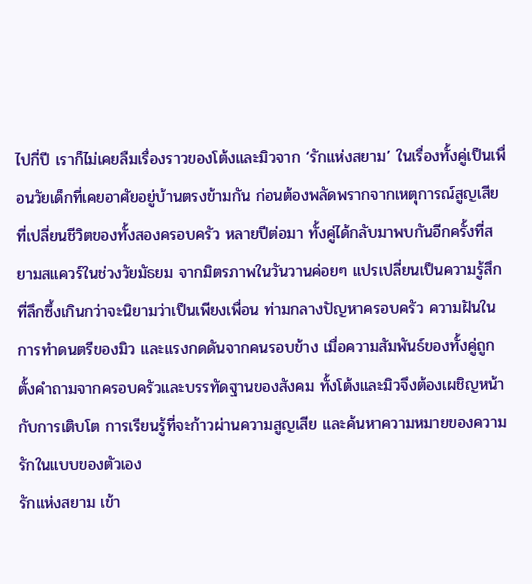ไปกี่ปี เราก็ไม่เคยลืมเรื่องราวของโต้งและมิวจาก ‘รักแห่งสยาม’ ในเรื่องทั้งคู่เป็นเพื่อนวัยเด็กที่เคยอาศัยอยู่บ้านตรงข้ามกัน ก่อนต้องพลัดพรากจากเหตุการณ์สูญเสียที่เปลี่ยนชีวิตของทั้งสองครอบครัว หลายปีต่อมา ทั้งคู่ได้กลับมาพบกันอีกครั้งที่สยามสแควร์ในช่วงวัยมัธยม จากมิตรภาพในวันวานค่อยๆ แปรเปลี่ยนเป็นความรู้สึกที่ลึกซึ้งเกินกว่าจะนิยามว่าเป็นเพียงเพื่อน ท่ามกลางปัญหาครอบครัว ความฝันในการทำดนตรีของมิว และแรงกดดันจากคนรอบข้าง เมื่อความสัมพันธ์ของทั้งคู่ถูกตั้งคำถามจากครอบครัวและบรรทัดฐานของสังคม ทั้งโต้งและมิวจึงต้องเผชิญหน้ากับการเติบโต การเรียนรู้ที่จะก้าวผ่านความสูญเสีย และค้นหาความหมายของความรักในแบบของตัวเอง
รักแห่งสยาม เข้า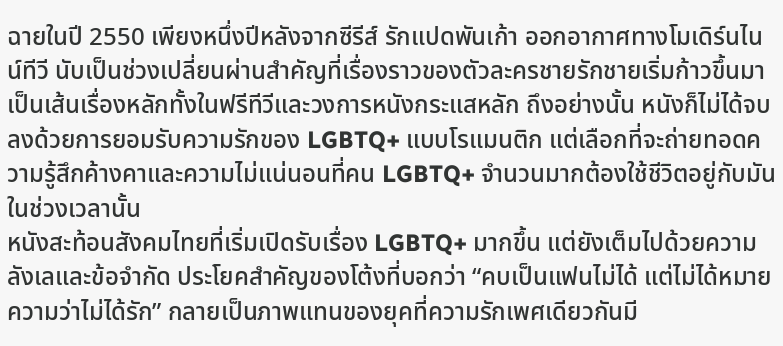ฉายในปี 2550 เพียงหนึ่งปีหลังจากซีรีส์ รักแปดพันเก้า ออกอากาศทางโมเดิร์นไนน์ทีวี นับเป็นช่วงเปลี่ยนผ่านสำคัญที่เรื่องราวของตัวละครชายรักชายเริ่มก้าวขึ้นมาเป็นเส้นเรื่องหลักทั้งในฟรีทีวีและวงการหนังกระแสหลัก ถึงอย่างนั้น หนังก็ไม่ได้จบลงด้วยการยอมรับความรักของ LGBTQ+ แบบโรแมนติก แต่เลือกที่จะถ่ายทอดความรู้สึกค้างคาและความไม่แน่นอนที่คน LGBTQ+ จำนวนมากต้องใช้ชีวิตอยู่กับมันในช่วงเวลานั้น
หนังสะท้อนสังคมไทยที่เริ่มเปิดรับเรื่อง LGBTQ+ มากขึ้น แต่ยังเต็มไปด้วยความลังเลและข้อจำกัด ประโยคสำคัญของโต้งที่บอกว่า “คบเป็นแฟนไม่ได้ แต่ไม่ได้หมายความว่าไม่ได้รัก” กลายเป็นภาพแทนของยุคที่ความรักเพศเดียวกันมี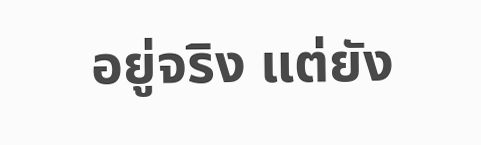อยู่จริง แต่ยัง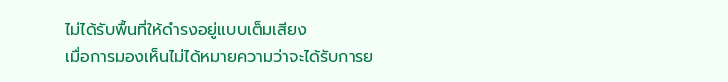ไม่ได้รับพื้นที่ให้ดำรงอยู่แบบเต็มเสียง
เมื่อการมองเห็นไม่ได้หมายความว่าจะได้รับการย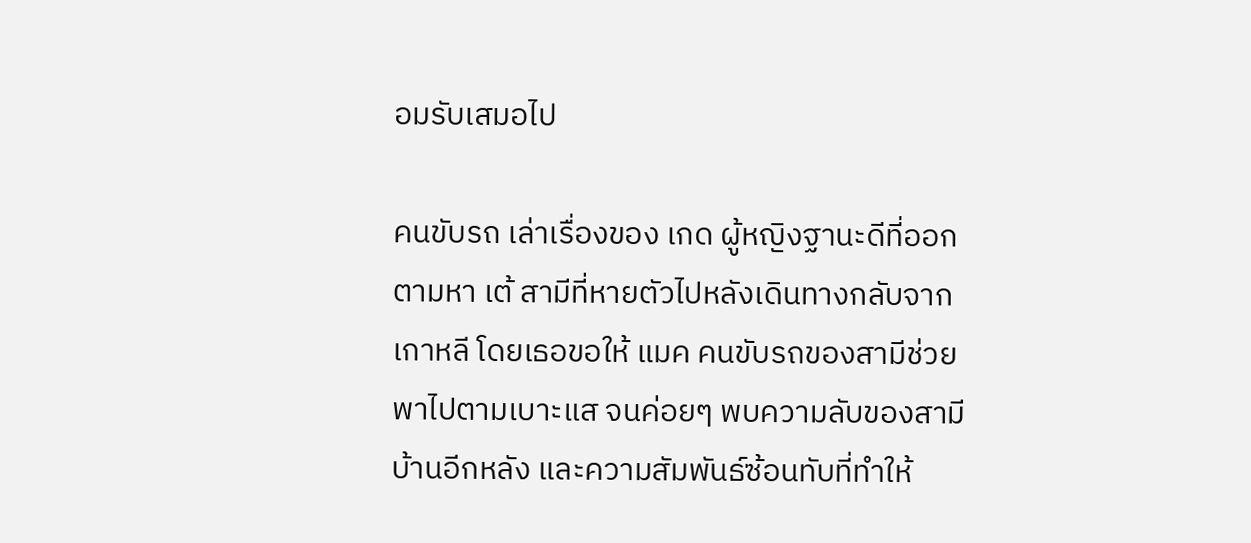อมรับเสมอไป

คนขับรถ เล่าเรื่องของ เกด ผู้หญิงฐานะดีที่ออกตามหา เต้ สามีที่หายตัวไปหลังเดินทางกลับจากเกาหลี โดยเธอขอให้ แมค คนขับรถของสามีช่วยพาไปตามเบาะแส จนค่อยๆ พบความลับของสามี บ้านอีกหลัง และความสัมพันธ์ซ้อนทับที่ทำให้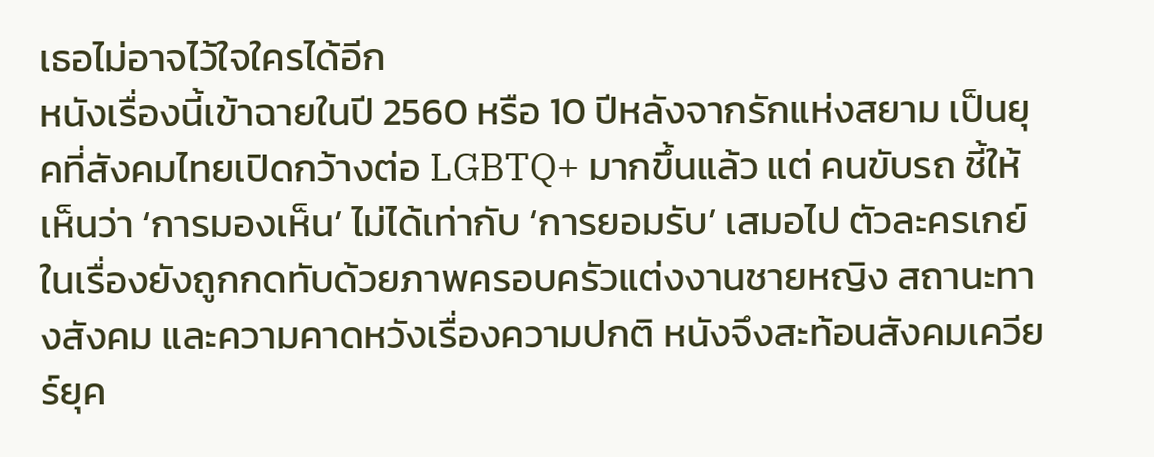เธอไม่อาจไว้ใจใครได้อีก
หนังเรื่องนี้เข้าฉายในปี 2560 หรือ 10 ปีหลังจากรักแห่งสยาม เป็นยุคที่สังคมไทยเปิดกว้างต่อ LGBTQ+ มากขึ้นแล้ว แต่ คนขับรถ ชี้ให้เห็นว่า ‘การมองเห็น’ ไม่ได้เท่ากับ ‘การยอมรับ’ เสมอไป ตัวละครเกย์ในเรื่องยังถูกกดทับด้วยภาพครอบครัวแต่งงานชายหญิง สถานะทางสังคม และความคาดหวังเรื่องความปกติ หนังจึงสะท้อนสังคมเควียร์ยุค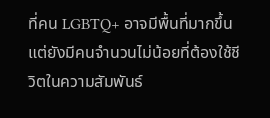ที่คน LGBTQ+ อาจมีพื้นที่มากขึ้น แต่ยังมีคนจำนวนไม่น้อยที่ต้องใช้ชีวิตในความสัมพันธ์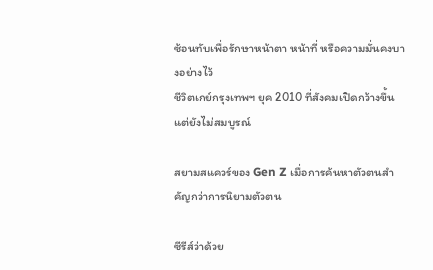ซ้อนทับเพื่อรักษาหน้าตา หน้าที่ หรือความมั่นคงบางอย่างไว้
ชีวิตเกย์กรุงเทพฯ ยุค 2010 ที่สังคมเปิดกว้างขึ้น แต่ยังไม่สมบูรณ์

สยามสแควร์ของ Gen Z เมื่อการค้นหาตัวตนสำคัญกว่าการนิยามตัวตน

ซีรีส์ว่าด้วย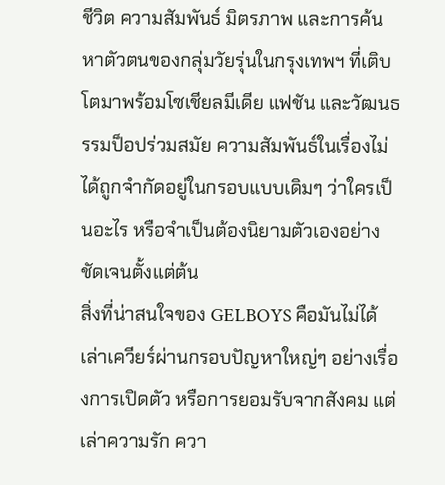ชีวิต ความสัมพันธ์ มิตรภาพ และการค้นหาตัวตนของกลุ่มวัยรุ่นในกรุงเทพฯ ที่เติบโตมาพร้อมโซเชียลมีเดีย แฟชัน และวัฒนธรรมป็อปร่วมสมัย ความสัมพันธ์ในเรื่องไม่ได้ถูกจำกัดอยู่ในกรอบแบบเดิมๆ ว่าใครเป็นอะไร หรือจำเป็นต้องนิยามตัวเองอย่างชัดเจนตั้งแต่ต้น
สิ่งที่น่าสนใจของ GELBOYS คือมันไม่ได้เล่าเควียร์ผ่านกรอบปัญหาใหญ่ๆ อย่างเรื่องการเปิดตัว หรือการยอมรับจากสังคม แต่เล่าความรัก ควา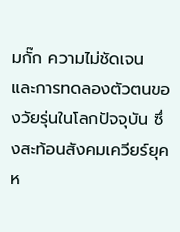มกั๊ก ความไม่ชัดเจน และการทดลองตัวตนของวัยรุ่นในโลกปัจจุบัน ซึ่งสะท้อนสังคมเควียร์ยุคห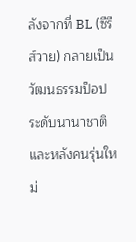ลังจากที่ BL (ซีรีส์วาย) กลายเป็นวัฒนธรรมป็อประดับนานาชาติ และหลังคนรุ่นใหม่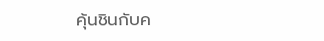คุ้นชินกับค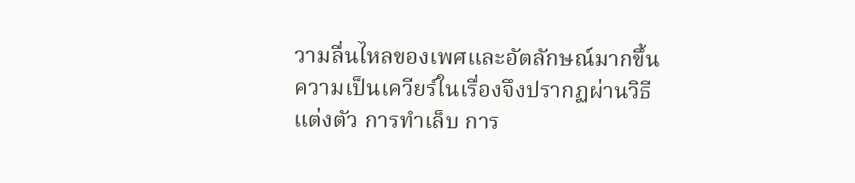วามลื่นไหลของเพศและอัตลักษณ์มากขึ้น ความเป็นเควียร์ในเรื่องจึงปรากฏผ่านวิธีแต่งตัว การทำเล็บ การ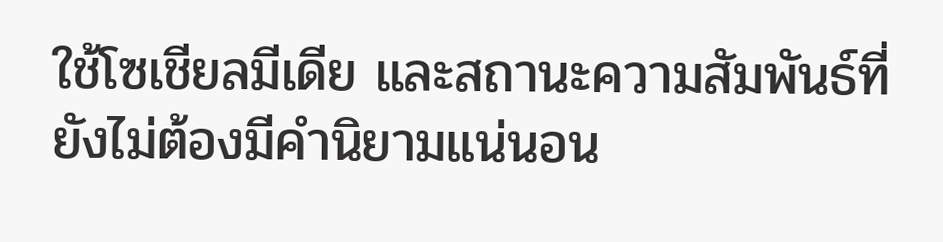ใช้โซเชียลมีเดีย และสถานะความสัมพันธ์ที่ยังไม่ต้องมีคำนิยามแน่นอน